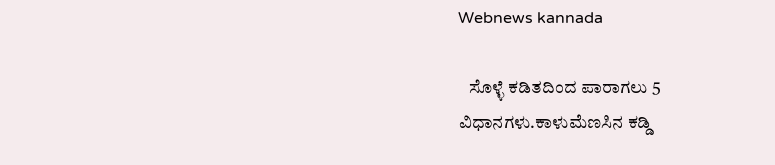Webnews kannada

   ಸೊಳ್ಳೆ ಕಡಿತದಿಂದ ಪಾರಾಗಲು 5 ವಿಧಾನಗಳು.ಕಾಳುಮೆಣಸಿನ ಕಡ್ಡಿ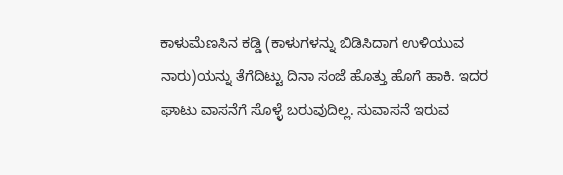ಕಾಳುಮೆಣಸಿನ ಕಡ್ಡಿ (ಕಾಳುಗಳನ್ನು ಬಿಡಿಸಿದಾಗ ಉಳಿಯುವ ನಾರು)ಯನ್ನು ತೆಗೆದಿಟ್ಟು ದಿನಾ ಸಂಜೆ ಹೊತ್ತು ಹೊಗೆ ಹಾಕಿ. ಇದರ ಘಾಟು ವಾಸನೆಗೆ ಸೊಳ್ಳೆ ಬರುವುದಿಲ್ಲ. ಸುವಾಸನೆ ಇರುವ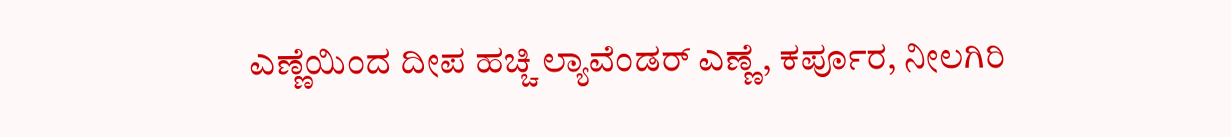ಎಣ್ಣೆಯಿಂದ ದೀಪ ಹಚ್ಚಿ ಲ್ಯಾವೆಂಡರ್ ಎಣ್ಣೆ, ಕರ್ಪೂರ, ನೀಲಗಿರಿ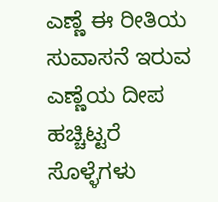ಎಣ್ಣೆ ಈ ರೀತಿಯ ಸುವಾಸನೆ ಇರುವ ಎಣ್ಣೆಯ ದೀಪ ಹಚ್ಚಿಟ್ಟರೆ ಸೊಳ್ಳೆಗಳು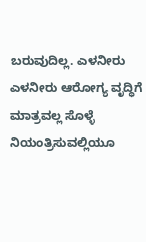ಬರುವುದಿಲ್ಲ. ಎಳನೀರು ಎಳನೀರು ಆರೋಗ್ಯ ವೃದ್ಧಿಗೆ ಮಾತ್ರವಲ್ಲ ಸೊಳ್ಳೆ ನಿಯಂತ್ರಿಸುವಲ್ಲಿಯೂ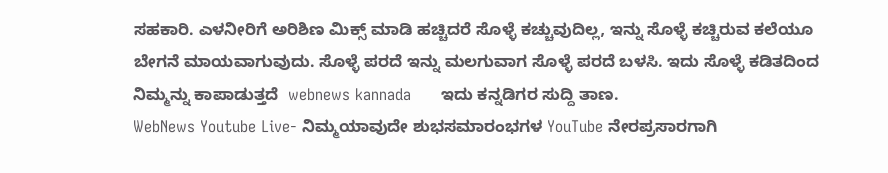ಸಹಕಾರಿ. ಎಳನೀರಿಗೆ ಅರಿಶಿಣ ಮಿಕ್ಸ್ ಮಾಡಿ ಹಚ್ಚಿದರೆ ಸೊಳ್ಳೆ ಕಚ್ಚುವುದಿಲ್ಲ, ಇನ್ನು ಸೊಳ್ಳೆ ಕಚ್ಚಿರುವ ಕಲೆಯೂ ಬೇಗನೆ ಮಾಯವಾಗುವುದು. ಸೊಳ್ಳೆ ಪರದೆ ಇನ್ನು ಮಲಗುವಾಗ ಸೊಳ್ಳೆ ಪರದೆ ಬಳಸಿ. ಇದು ಸೊಳ್ಳೆ ಕಡಿತದಿಂದ ನಿಮ್ಮನ್ನು ಕಾಪಾಡುತ್ತದೆ  webnews kannada      ಇದು ಕನ್ನಡಿಗರ ಸುದ್ದಿ ತಾಣ.
WebNews Youtube Live- ನಿಮ್ಮಯಾವುದೇ ಶುಭಸಮಾರಂಭಗಳ YouTube ನೇರಪ್ರಸಾರಗಾಗಿ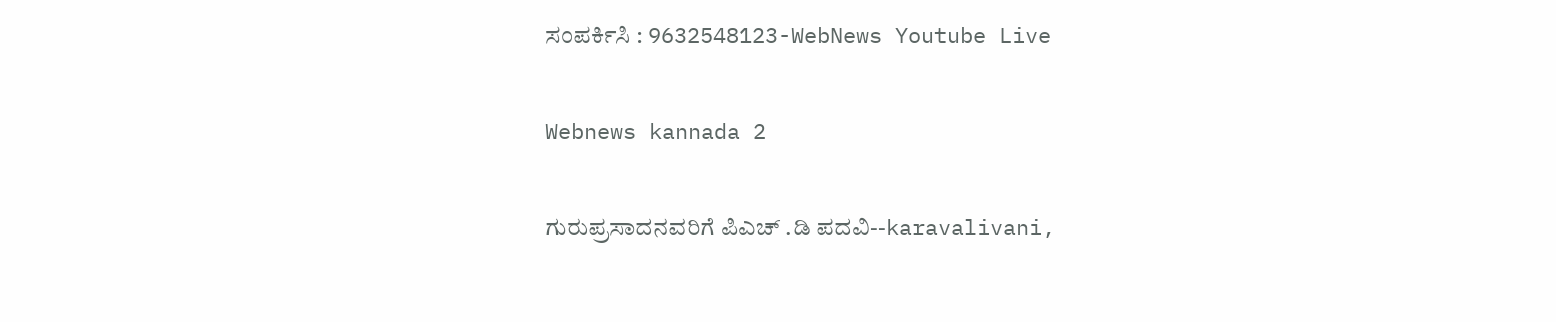ಸಂಪರ್ಕಿಸಿ : 9632548123-WebNews Youtube Live

Webnews kannada 2

ಗುರುಪ್ರಸಾದನವರಿಗೆ ಪಿಎಚ್ .ಡಿ ಪದವಿ--karavalivani,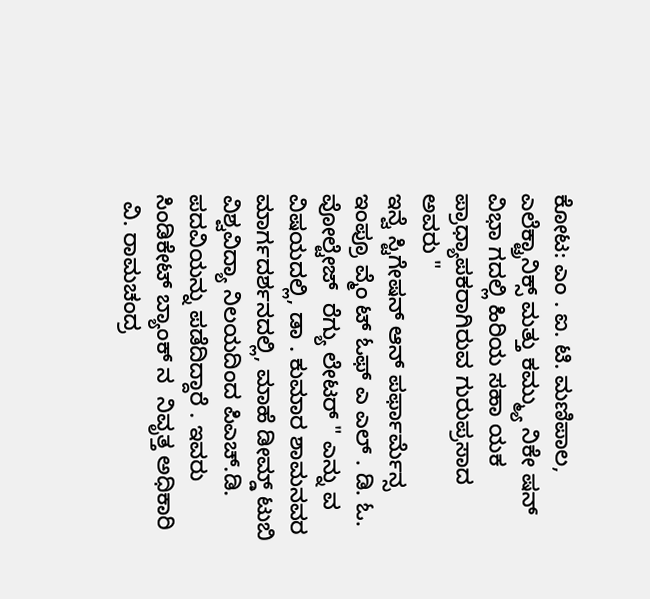ಕೋಟ: ಎಂ . ಐ. ಟಿ. ಮಣಿಪಾಲ, ಎಲೆಕ್ಟ್ರಾನಿಕ್ಸ್ ಮತ್ತು ಕಮ್ಮ್ಯು ನಿಕೇ ಷನ್ ವಿಭಾ ಗದಲ್ಲಿ ಹಿರಿಯ ಸಹಾ ಯಕ ಪ್ರಾಧ್ಯಾಪಕರಾಗಿರುವ ಗುರುಪ್ರಸಾದ ಅವರು "
ಇನ್ವೆ ಸ್ಟಿಗೇಷನ್ ಆನ್ ಪರ್ಫಾರ್ಮೆನ್ಸ  ಇಂಪ್ರೂ ವ್ಮೆಂ ಟ್ ಓಫ್ ಎ ಎಲ್ . ಡಿ. ಓ. ವೋಲ್ಟೇಜ್  ರೆಗ್ಯು ಲೇಟರ್ " ಎನ್ನು ವ ವಿಷಯದಲ್ಲಿ, ಡಾ . ಕುಮಾರ ಶಾಮನವರ
ಮಾರ್ಗದರ್ಶನದಲ್ಲಿ, ಮಾಹೆ ಡೀಮ್ಡ್ ಟುಬಿ ವಿಶ್ವವಿದ್ಯಾ ನಿಲಯದಿಂದ ಪಿಎಚ್.ಡಿ. ಪದವಿಯನ್ನು ಪಡೆದಿದ್ದಾರೆ . ಇವರು ಸಿಂಡಿಕೇಟ್ ಬ್ಯಾಂಕ್‌ ನ  ನಿವೃತ್ತ ಅಧಿಕಾರಿ
 ವಿ. ರಾಮಚಂದ್ರ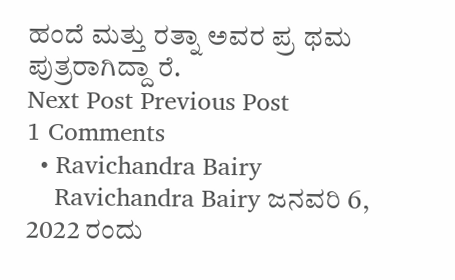ಹಂದೆ ಮತ್ತು ರತ್ನಾ ಅವರ ಪ್ರ ಥಮ ಪುತ್ರರಾಗಿದ್ದಾ ರೆ.
Next Post Previous Post
1 Comments
  • Ravichandra Bairy
    Ravichandra Bairy ಜನವರಿ 6, 2022 ರಂದು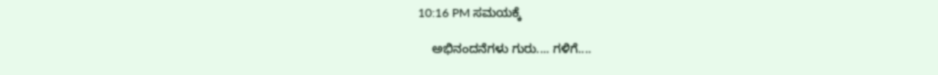10:16 PM ಸಮಯಕ್ಕೆ

    ಅಭಿನಂದನೆಗಳು ಗುರು.... ಗಳಿಗೆ....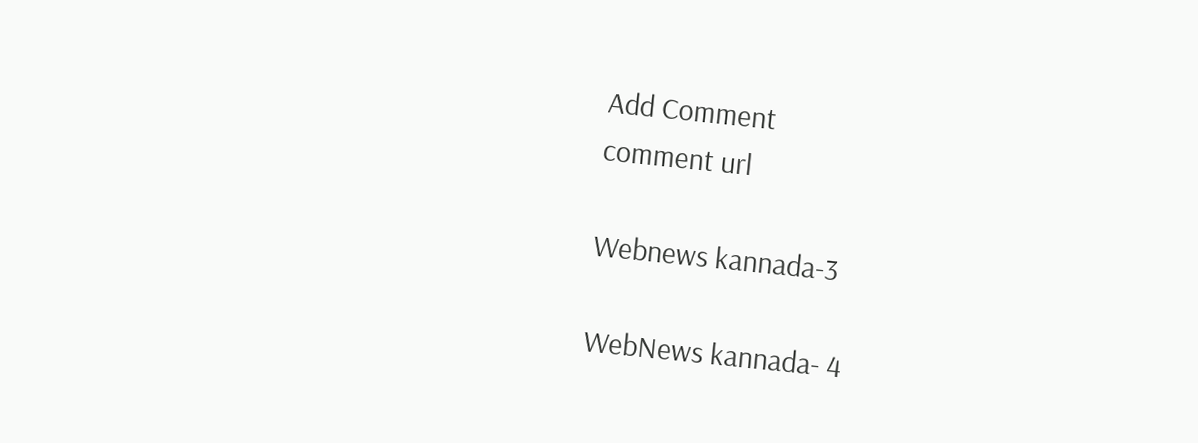Add Comment
comment url

Webnews kannada-3

WebNews kannada- 4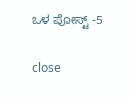ಒಳ ಪೋಸ್ಟ್ -5

close